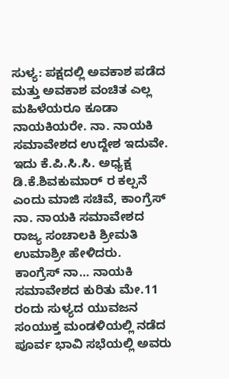ಸುಳ್ಯ: ಪಕ್ಷದಲ್ಲಿ ಅವಕಾಶ ಪಡೆದ ಮತ್ತು ಅವಕಾಶ ವಂಚಿತ ಎಲ್ಲ ಮಹಿಳೆಯರೂ ಕೂಡಾ ನಾಯಕಿಯರೇ. ನಾ. ನಾಯಕಿ ಸಮಾವೇಶದ ಉದ್ದೇಶ ಇದುವೇ. ಇದು ಕೆ.ಪಿ.ಸಿ.ಸಿ. ಅಧ್ಯಕ್ಷ ಡಿ.ಕೆ.ಶಿವಕುಮಾರ್ ರ ಕಲ್ಪನೆ ಎಂದು ಮಾಜಿ ಸಚಿವೆ, ಕಾಂಗ್ರೆಸ್ ನಾ. ನಾಯಕಿ ಸಮಾವೇಶದ ರಾಜ್ಯ ಸಂಚಾಲಕಿ ಶ್ರೀಮತಿ ಉಮಾಶ್ರೀ ಹೇಳಿದರು.
ಕಾಂಗ್ರೆಸ್ ನಾ… ನಾಯಕಿ ಸಮಾವೇಶದ ಕುರಿತು ಮೇ.11 ರಂದು ಸುಳ್ಯದ ಯುವಜನ ಸಂಯುಕ್ತ ಮಂಡಳಿಯಲ್ಲಿ ನಡೆದ ಪೂರ್ವ ಭಾವಿ ಸಭೆಯಲ್ಲಿ ಅವರು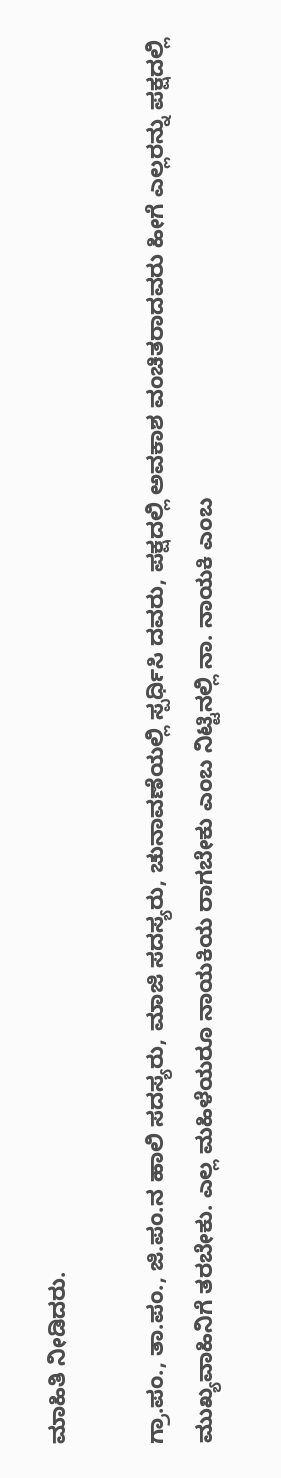ಮಾಹಿತಿ ನೀಡಿದರು.

ಗ್ರಾ.ಪಂ., ತಾ.ಪಂ., ಜಿ.ಪಂ.ನ ಹಾಲಿ ಸದಸ್ಯರು, ಮಾಜಿ ಸದಸ್ಯರು, ಚುನಾವಣೆಯಲ್ಲಿ ಸ್ಪರ್ಧಿಸಿ ದವರು, ಪಕ್ಷದಲ್ಲಿ ಅವಕಾಶ ವಂಚಿತರಾದವರು ಹೀಗೆ ಎಲ್ಲರನ್ನು ಪಕ್ಷದಲ್ಲಿ ಮುಖ್ಯವಾಹಿನಿಗೆ ತರಬೇಕು. ಎಲ್ಲ ಮಹಿಳೆಯರೂ ನಾಯಕಿಯ ರಾಗಬೇಕು ಎಂಬ ನಿಟ್ಟಿನಲ್ಲಿ ನಾ. ನಾಯಕಿ ಎಂಬ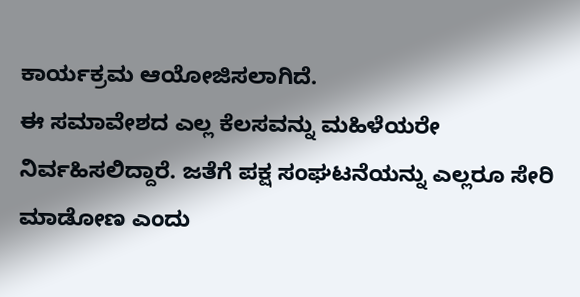ಕಾರ್ಯಕ್ರಮ ಆಯೋಜಿಸಲಾಗಿದೆ.
ಈ ಸಮಾವೇಶದ ಎಲ್ಲ ಕೆಲಸವನ್ನು ಮಹಿಳೆಯರೇ ನಿರ್ವಹಿಸಲಿದ್ದಾರೆ. ಜತೆಗೆ ಪಕ್ಷ ಸಂಘಟನೆಯನ್ನು ಎಲ್ಲರೂ ಸೇರಿ ಮಾಡೋಣ ಎಂದು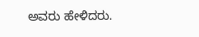ಅವರು ಹೇಳಿದರು.